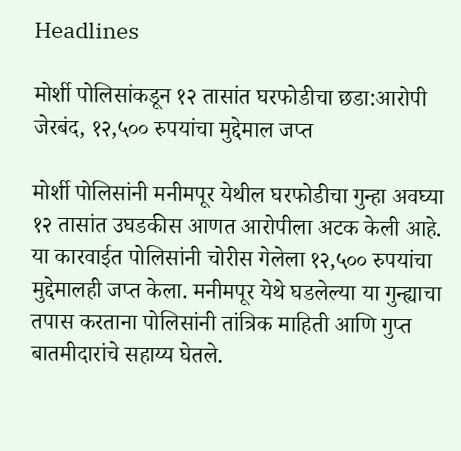Headlines

मोर्शी पोलिसांकडून १२ तासांत घरफोडीचा छडा:आरोपी जेरबंद, १२,५०० रुपयांचा मुद्देमाल जप्त

मोर्शी पोलिसांनी मनीमपूर येथील घरफोडीचा गुन्हा अवघ्या १२ तासांत उघडकीस आणत आरोपीला अटक केली आहे. या कारवाईत पोलिसांनी चोरीस गेलेला १२,५०० रुपयांचा मुद्देमालही जप्त केला. मनीमपूर येथे घडलेल्या या गुन्ह्याचा तपास करताना पोलिसांनी तांत्रिक माहिती आणि गुप्त बातमीदारांचे सहाय्य घेतले.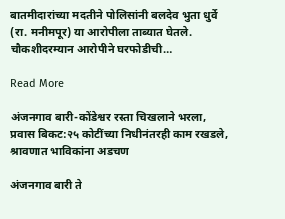बातमीदारांच्या मदतीने पोलिसांनी बलदेव भुता धुर्वे (रा. मनीमपूर) या आरोपीला ताब्यात घेतले. चौकशीदरम्यान आरोपीने घरफोडीची…

Read More

अंजनगाव बारी-कोंडेश्वर रस्ता चिखलाने भरला, प्रवास बिकट:२५ कोटींच्या निधीनंतरही काम रखडले, श्रावणात भाविकांना अडचण

अंजनगाव बारी ते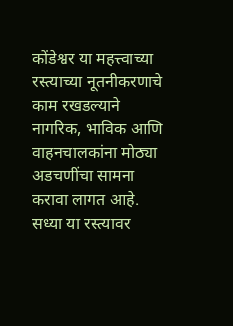कोंडेश्वर या महत्त्वाच्या रस्त्याच्या नूतनीकरणाचे काम रखडल्याने नागरिक, भाविक आणि वाहनचालकांना मोठ्या अडचणींचा सामना करावा लागत आहे. सध्या या रस्त्यावर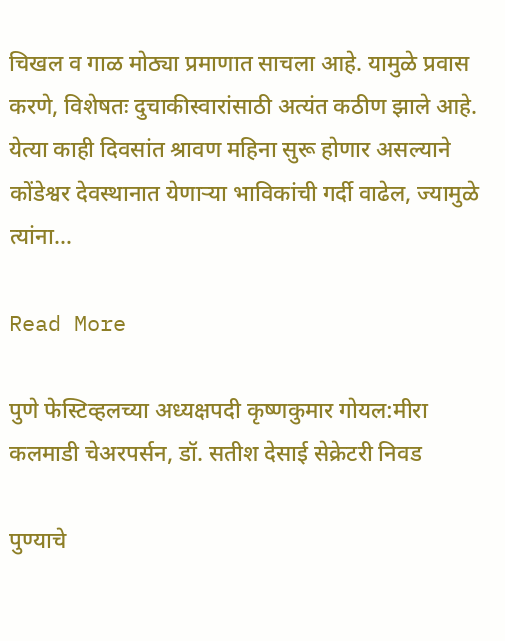चिखल व गाळ मोठ्या प्रमाणात साचला आहे. यामुळे प्रवास करणे, विशेषतः दुचाकीस्वारांसाठी अत्यंत कठीण झाले आहे. येत्या काही दिवसांत श्रावण महिना सुरू होणार असल्याने कोंडेश्वर देवस्थानात येणाऱ्या भाविकांची गर्दी वाढेल, ज्यामुळे त्यांना…

Read More

पुणे फेस्टिव्हलच्या अध्यक्षपदी कृष्णकुमार गोयल:मीरा कलमाडी चेअरपर्सन, डॉ. सतीश देसाई सेक्रेटरी निवड

पुण्याचे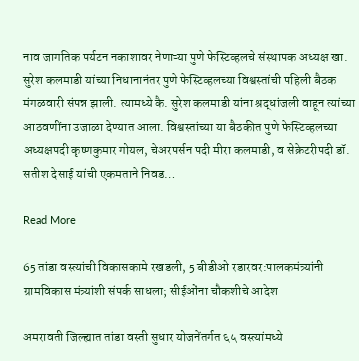नाव जागतिक पर्यटन नकाशावर नेणाऱ्या पुणे फेस्टिव्हलचे संस्थापक अध्यक्ष खा. सुरेश कलमाडी यांच्या निधानानंतर पुणे फेस्टिव्हलच्या विश्वस्तांची पहिली बैठक मंगळवारी संपन्न झाली. त्यामध्ये कै. सुरेश कलमाडी यांना श्रद्धांजली वाहून त्यांच्या आठवणींना उजाळा देण्यात आला. विश्वस्तांच्या या बैठकीत पुणे फेस्टिव्हलच्या अध्यक्षपदी कृष्णकुमार गोयल, चेअरपर्सन पदी मीरा कलमाडी, व सेक्रेटरीपदी डॉ. सतीश देसाई यांची एकमताने निवड…

Read More

65 तांडा वस्त्यांची विकासकामे रखडली, 5 बीडीओ रडारवर:पालकमंत्र्यांनी ग्रामविकास मंत्र्यांशी संपर्क साधला; सीईओंना चौकशीचे आदेश

अमरावती जिल्ह्यात तांडा वस्ती सुधार योजनेंतर्गत ६५ वस्त्यांमध्ये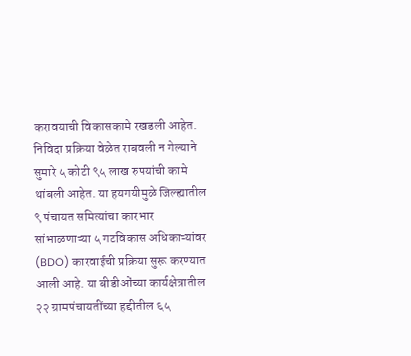करावयाची विकासकामे रखडली आहेत. निविदा प्रक्रिया वेळेत राबवली न गेल्याने सुमारे ५ कोटी ९५ लाख रुपयांची कामे थांबली आहेत. या हयगयीमुळे जिल्ह्यातील ९ पंचायत समित्यांचा कारभार सांभाळणाऱ्या ५ गटविकास अधिकाऱ्यांवर (BDO) कारवाईची प्रक्रिया सुरू करण्यात आली आहे. या बीडीओंच्या कार्यक्षेत्रातील २२ ग्रामपंचायतींच्या हद्दीतील ६५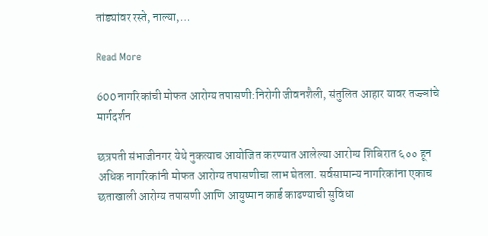तांड्यांवर रस्ते, नाल्या,…

Read More

600 नागरिकांची मोफत आरोग्य तपासणी:निरोगी जीवनशैली, संतुलित आहार यावर तज्ज्ञांचे मार्गदर्शन

छत्रपती संभाजीनगर येथे नुकत्याच आयोजित करण्यात आलेल्या आरोग्य शिबिरात ६०० हून अधिक नागरिकांनी मोफत आरोग्य तपासणीचा लाभ घेतला. सर्वसामान्य नागरिकांना एकाच छताखाली आरोग्य तपासणी आणि आयुष्मान कार्ड काढण्याची सुविधा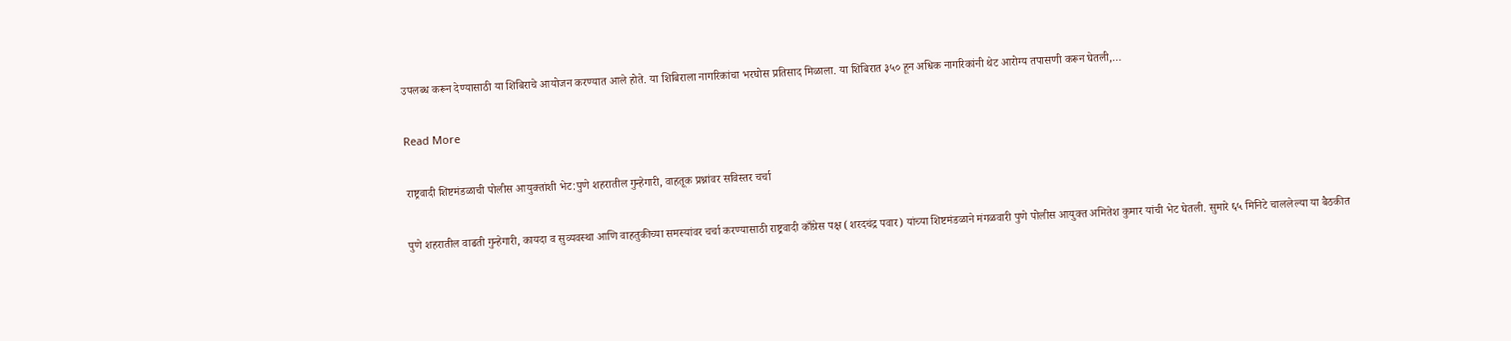उपलब्ध करून देण्यासाठी या शिबिराचे आयोजन करण्यात आले होते. या शिबिराला नागरिकांचा भरघोस प्रतिसाद मिळाला. या शिबिरात ३५० हून अधिक नागरिकांनी थेट आरोग्य तपासणी करून घेतली,…

Read More

राष्ट्रवादी शिष्टमंडळाची पोलीस आयुक्तांशी भेट:पुणे शहरातील गुन्हेगारी, वाहतूक प्रश्नांवर सविस्तर चर्चा

पुणे शहरातील वाढती गुन्हेगारी, कायदा व सुव्यवस्था आणि वाहतुकीच्या समस्यांवर चर्चा करण्यासाठी राष्ट्रवादी काँग्रेस पक्ष (शरदचंद्र पवार) यांच्या शिष्टमंडळाने मंगळवारी पुणे पोलीस आयुक्त अमितेश कुमार यांची भेट घेतली. सुमारे ६५ मिनिटे चाललेल्या या बैठकीत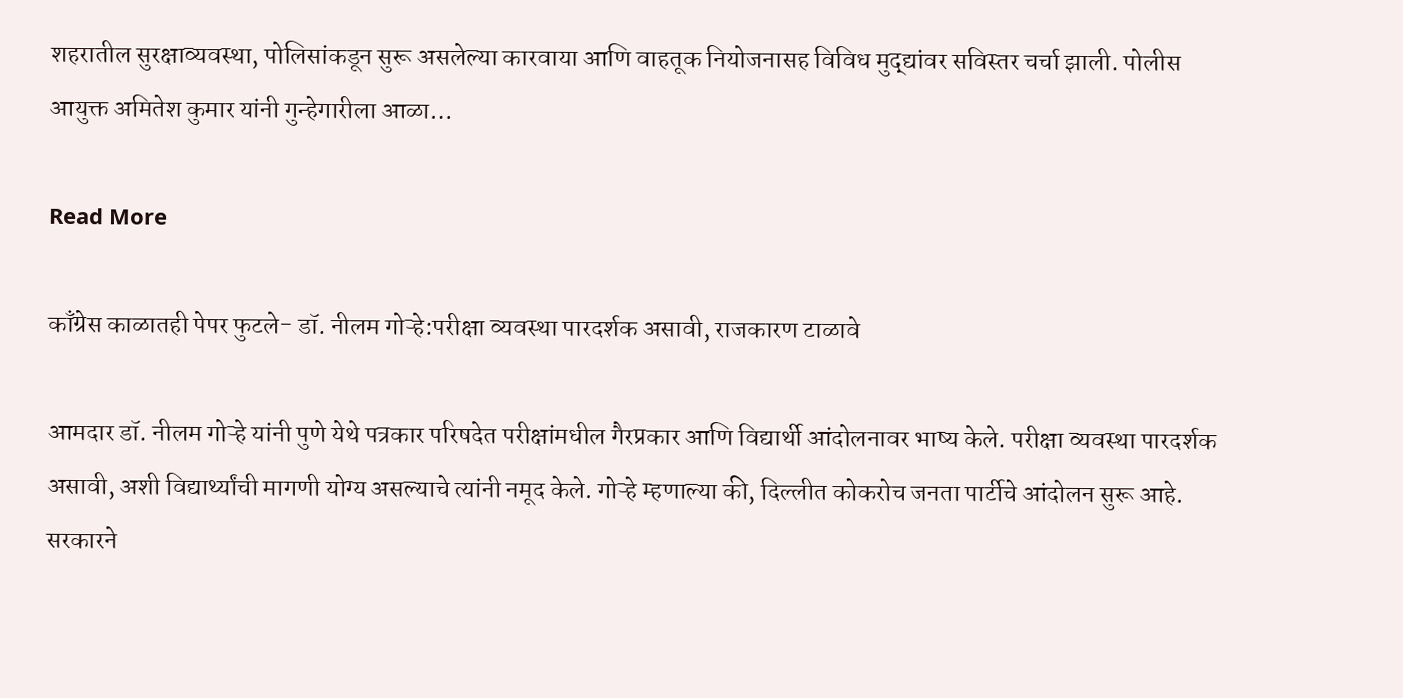शहरातील सुरक्षाव्यवस्था, पोलिसांकडून सुरू असलेल्या कारवाया आणि वाहतूक नियोजनासह विविध मुद्द्यांवर सविस्तर चर्चा झाली. पोलीस आयुक्त अमितेश कुमार यांनी गुन्हेगारीला आळा…

Read More

काँग्रेस काळातही पेपर फुटले- डॉ. नीलम गोऱ्हे:परीक्षा व्यवस्था पारदर्शक असावी, राजकारण टाळावे

आमदार डॉ. नीलम गोऱ्हे यांनी पुणे येथे पत्रकार परिषदेत परीक्षांमधील गैरप्रकार आणि विद्यार्थी आंदोलनावर भाष्य केले. परीक्षा व्यवस्था पारदर्शक असावी, अशी विद्यार्थ्यांची मागणी योग्य असल्याचे त्यांनी नमूद केले. गोऱ्हे म्हणाल्या की, दिल्लीत कोकरोच जनता पार्टीचे आंदोलन सुरू आहे. सरकारने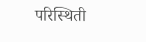परिस्थिती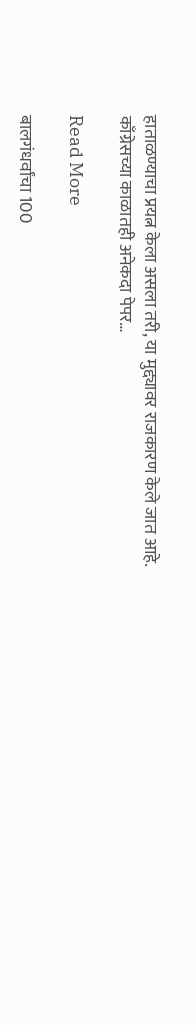हाताळण्याचा प्रयत्न केला असला तरी, या मुद्द्यावर राजकारण केले जात आहे. काँग्रेसच्या काळातही अनेकदा पेपर…

Read More

बालगंधर्वांचा 100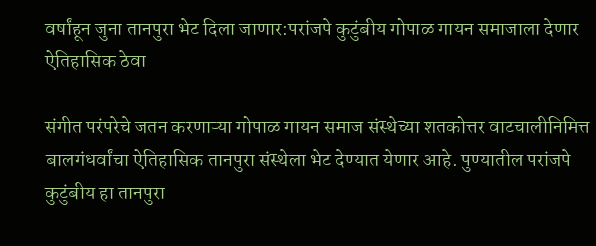वर्षांहून जुना तानपुरा भेट दिला जाणार:परांजपे कुटुंबीय गोपाळ गायन समाजाला देणार ऐतिहासिक ठेवा

संगीत परंपरेचे जतन करणाऱ्या गोपाळ गायन समाज संस्थेच्या शतकोत्तर वाटचालीनिमित्त बालगंधर्वांचा ऐतिहासिक तानपुरा संस्थेला भेट देण्यात येणार आहे. पुण्यातील परांजपे कुटुंबीय हा तानपुरा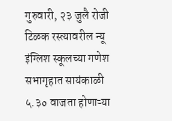गुरुवारी, २३ जुलै रोजी टिळक रस्त्यावरील न्यू इंग्लिश स्कूलच्या गणेश सभागृहात सायंकाळी ५.३० वाजता होणाऱ्या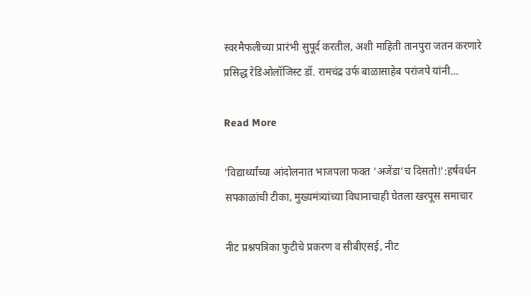स्वरमैफलीच्या प्रारंभी सुपूर्द करतील, अशी माहिती तानपुरा जतन करणारे प्रसिद्ध रेडिओलॉजिस्ट डॉ. रामचंद्र उर्फ बाळासाहेब परांजपे यांनी…

Read More

'विद्यार्थ्यांच्या आंदोलनात भाजपला फक्त 'अजेंडा'च दिसतो!':हर्षवर्धन सपकाळांची टीका, मुख्यमंत्र्यांच्या विधानाचाही घेतला खरपूस समाचार

नीट प्रश्नपत्रिका फुटीचे प्रकरण व सीबीएसई, नीट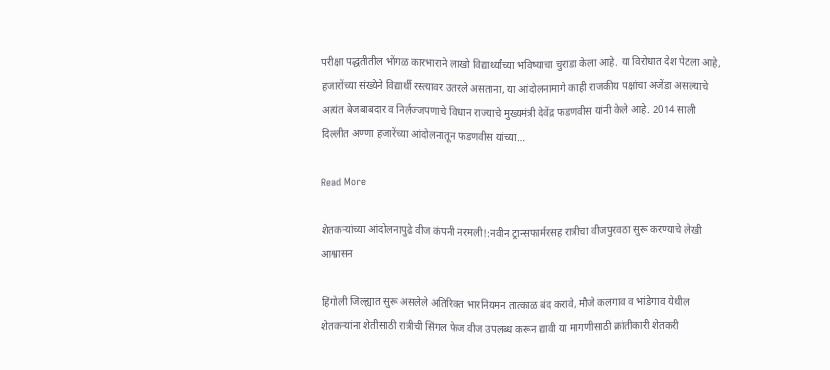परीक्षा पद्धतीतील भोंगळ कारभाराने लाखो विद्यार्थ्यांच्या भविष्याचा चुराडा केला आहे. या विरोधात देश पेटला आहे, हजारोंच्या संख्येने विद्यार्थी रस्त्यावर उतरले असताना, या आंदोलनामागे काही राजकीय पक्षांचा अजेंडा असल्याचे अत्यंत बेजबाबदार व निर्लज्जपणाचे विधान राज्याचे मुख्यमंत्री देवेंद्र फडणवीस यांनी केले आहे. 2014 साली दिल्लीत अण्णा हजारेंच्या आंदोलनातून फडणवीस यांच्या…

Read More

शेतकऱ्यांच्या आंदोलनापुढे वीज कंपनी नरमली!:नवीन ट्रान्सफार्मरसह रात्रीचा वीजपुरवठा सुरू करण्याचे लेखी आश्वासन

हिंगोली जिल्ह्यात सुरू असलेले अतिरिक्त भारनियमन तात्काळ बंद करावे, मौजे कलगाव व भांडेगाव येथील शेतकऱ्यांना शेतीसाठी रात्रीची सिंगल फेज वीज उपलब्ध करून द्यावी या मागणीसाठी क्रांतीकारी शेतकरी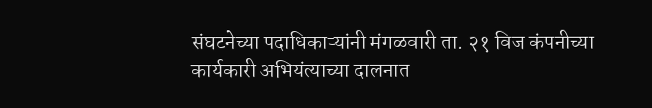संघटनेच्या पदाधिकाऱ्यांनी मंगळवारी ता. २१ विज कंपनीच्या कार्यकारी अभियंत्याच्या दालनात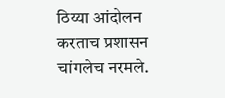ठिय्या आंदोलन करताच प्रशासन चांगलेच नरमले.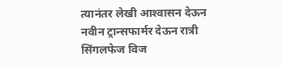त्यानंतर लेखी आश्‍वासन देऊन नवीन ट्रान्सफार्मर देऊन रात्री सिंगलफेज विज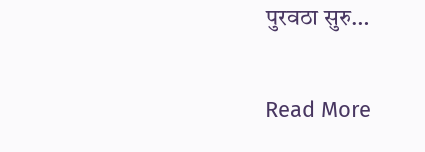पुरवठा सुरु…

Read More